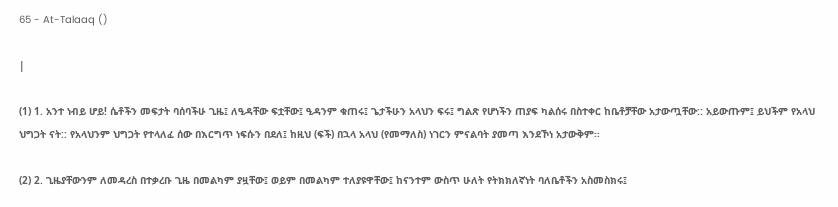65 - At-Talaaq ()

|

(1) 1. አንተ ነብይ ሆይ! ሴቶችን መፍታት ባሰባችሁ ጊዜ፤ ለዒዳቸው ፍቷቸው፤ ዒዳንም ቁጠሩ፤ ጌታችሁን አላህን ፍሩ፤ ግልጽ የሆነችን ጠያፍ ካልሰሩ በስተቀር ከቤቶቻቸው አታውጧቸው:: አይውጡም፤ ይህችም የአላህ ህግጋት ናት:: የአላህንም ህግጋት የተላለፈ ሰው በእርግጥ ነፍሱን በደለ፤ ከዚህ (ፍች) በኋላ አላህ (የመማለስ) ነገርን ምናልባት ያመጣ እንደኾነ አታውቅም፡፡

(2) 2. ጊዜያቸውንም ለመዳረስ በተቃረቡ ጊዜ በመልካም ያዟቸው፤ ወይም በመልካም ተለያዩዋቸው፤ ከናንተም ውስጥ ሁለት የትክክለኛነት ባለቤቶችን አስመስክሩ፤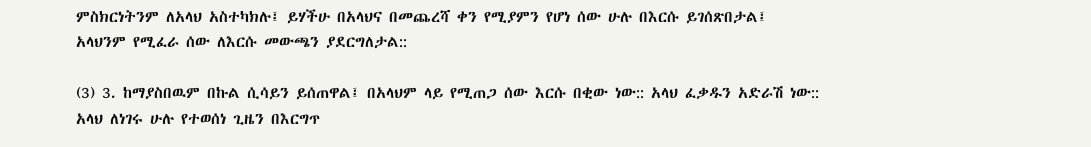ምስክርነትንም ለአላህ አስተካክሉ፤ ይሃችሁ በአላህና በመጨረሻ ቀን የሚያምን የሆነ ሰው ሁሉ በእርሱ ይገሰጽበታል፤ አላህንም የሚፈራ ሰው ለእርሱ መውጫን ያደርግለታል::

(3) 3. ከማያስበዉም በኩል ሲሳይን ይሰጠዋል፤ በአላህም ላይ የሚጠጋ ሰው እርሱ በቂው ነው:: አላህ ፈቃዱን አድራሽ ነው:: አላህ ለነገሩ ሁሉ የተወሰነ ጊዜን በእርግጥ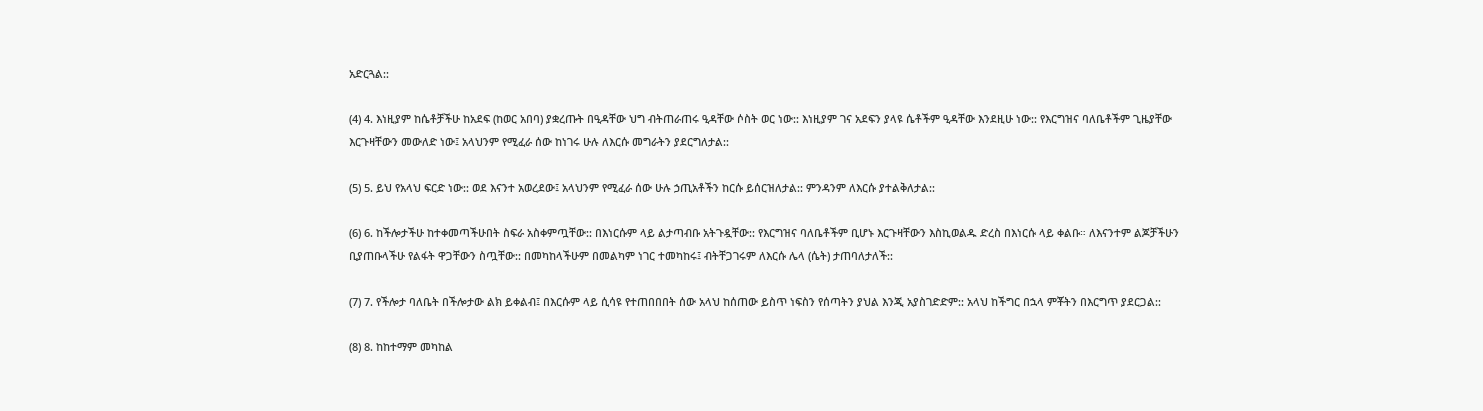አድርጓል::

(4) 4. እነዚያም ከሴቶቻችሁ ከአደፍ (ከወር አበባ) ያቋረጡት በዒዳቸው ህግ ብትጠራጠሩ ዒዳቸው ሶስት ወር ነው:: እነዚያም ገና አደፍን ያላዩ ሴቶችም ዒዳቸው እንደዚሁ ነው:: የእርግዝና ባለቤቶችም ጊዜያቸው እርጉዛቸውን መውለድ ነው፤ አላህንም የሚፈራ ሰው ከነገሩ ሁሉ ለእርሱ መግራትን ያደርግለታል::

(5) 5. ይህ የአላህ ፍርድ ነው:: ወደ እናንተ አወረደው፤ አላህንም የሚፈራ ሰው ሁሉ ኃጢአቶችን ከርሱ ይሰርዝለታል:: ምንዳንም ለእርሱ ያተልቅለታል::

(6) 6. ከችሎታችሁ ከተቀመጣችሁበት ስፍራ አስቀምጧቸው:: በእነርሱም ላይ ልታጣብቡ አትጉዷቸው:: የእርግዝና ባለቤቶችም ቢሆኑ እርጉዛቸውን እስኪወልዱ ድረስ በእነርሱ ላይ ቀልቡ። ለእናንተም ልጆቻችሁን ቢያጠቡላችሁ የልፋት ዋጋቸውን ስጧቸው:: በመካከላችሁም በመልካም ነገር ተመካከሩ፤ ብትቸጋገሩም ለእርሱ ሌላ (ሴት) ታጠባለታለች::

(7) 7. የችሎታ ባለቤት በችሎታው ልክ ይቀልብ፤ በእርሱም ላይ ሲሳዩ የተጠበበበት ሰው አላህ ከሰጠው ይስጥ ነፍስን የሰጣትን ያህል እንጂ አያስገድድም:: አላህ ከችግር በኋላ ምቾትን በእርግጥ ያደርጋል::

(8) 8. ከከተማም መካከል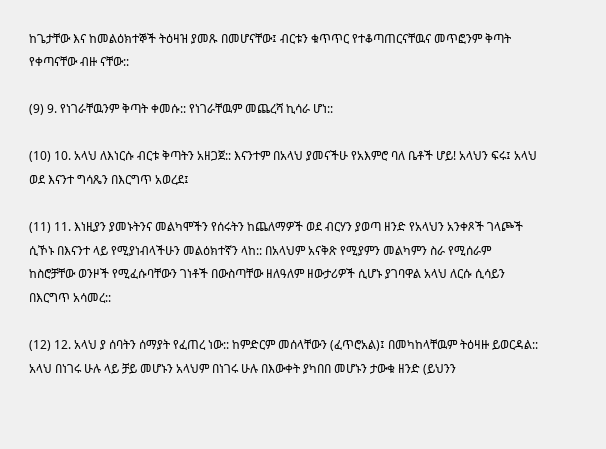ከጌታቸው እና ከመልዕክተኞች ትዕዛዝ ያመጹ በመሆናቸው፤ ብርቱን ቁጥጥር የተቆጣጠርናቸዉና መጥፎንም ቅጣት የቀጣናቸው ብዙ ናቸው::

(9) 9. የነገራቸዉንም ቅጣት ቀመሱ:: የነገራቸዉም መጨረሻ ኪሳራ ሆነ::

(10) 10. አላህ ለእነርሱ ብርቱ ቅጣትን አዘጋጀ:: እናንተም በአላህ ያመናችሁ የአእምሮ ባለ ቤቶች ሆይ! አላህን ፍሩ፤ አላህ ወደ እናንተ ግሳጼን በእርግጥ አወረደ፤

(11) 11. እነዚያን ያመኑትንና መልካሞችን የሰሩትን ከጨለማዎች ወደ ብርሃን ያወጣ ዘንድ የአላህን አንቀጾች ገላጮች ሲኾኑ በእናንተ ላይ የሚያነብላችሁን መልዕክተኛን ላከ:: በአላህም አናቅጽ የሚያምን መልካምን ስራ የሚሰራም ከስሮቻቸው ወንዞች የሚፈሱባቸውን ገነቶች በውስጣቸው ዘለዓለም ዘውታሪዎች ሲሆኑ ያገባዋል አላህ ለርሱ ሲሳይን በእርግጥ አሳመረ::

(12) 12. አላህ ያ ሰባትን ሰማያት የፈጠረ ነው:: ከምድርም መሰላቸውን (ፈጥሮአል)፤ በመካከላቸዉም ትዕዛዙ ይወርዳል:: አላህ በነገሩ ሁሉ ላይ ቻይ መሆኑን አላህም በነገሩ ሁሉ በእውቀት ያካበበ መሆኑን ታውቁ ዘንድ (ይህንን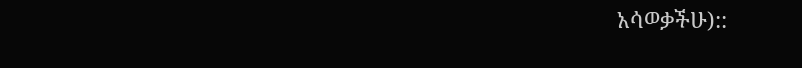አሳወቃችሁ)::